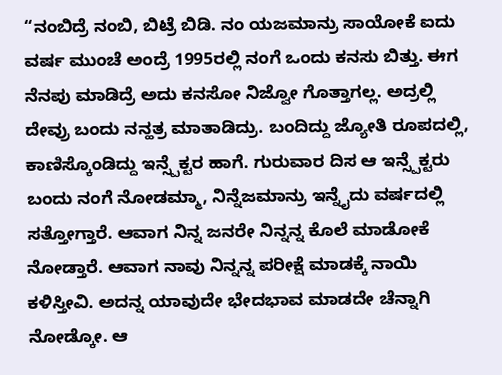“ನಂಬಿದ್ರೆ ನಂಬಿ, ಬಿಟ್ರೆ ಬಿಡಿ. ನಂ ಯಜಮಾನ್ರು ಸಾಯೋಕೆ ಐದು ವರ್ಷ ಮುಂಚೆ ಅಂದ್ರೆ 1995ರಲ್ಲಿ ನಂಗೆ ಒಂದು ಕನಸು ಬಿತ್ತು. ಈಗ ನೆನಪು ಮಾಡಿದ್ರೆ ಅದು ಕನಸೋ ನಿಜ್ವೋ ಗೊತ್ತಾಗಲ್ಲ. ಅದ್ರಲ್ಲಿ ದೇವ್ರು ಬಂದು ನನ್ಹತ್ರ ಮಾತಾಡಿದ್ರು. ಬಂದಿದ್ದು ಜ್ಯೋತಿ ರೂಪದಲ್ಲಿ, ಕಾಣಿಸ್ಕೊಂಡಿದ್ದು ಇನ್ಸ್ಪೆಕ್ಟರ ಹಾಗೆ. ಗುರುವಾರ ದಿಸ ಆ ಇನ್ಸ್ಪೆಕ್ಟರು ಬಂದು ನಂಗೆ ನೋಡಮ್ಮಾ, ನಿನ್ನೆಜಮಾನ್ರು ಇನ್ನೈದು ವರ್ಷದಲ್ಲಿ ಸತ್ತೋಗ್ತಾರೆ. ಆವಾಗ ನಿನ್ನ ಜನರೇ ನಿನ್ನನ್ನ ಕೊಲೆ ಮಾಡೋಕೆ ನೋಡ್ತಾರೆ. ಆವಾಗ ನಾವು ನಿನ್ನನ್ನ ಪರೀಕ್ಷೆ ಮಾಡಕ್ಕೆ ನಾಯಿ ಕಳಿಸ್ತೀವಿ. ಅದನ್ನ ಯಾವುದೇ ಭೇದಭಾವ ಮಾಡದೇ ಚೆನ್ನಾಗಿ ನೋಡ್ಕೋ. ಆ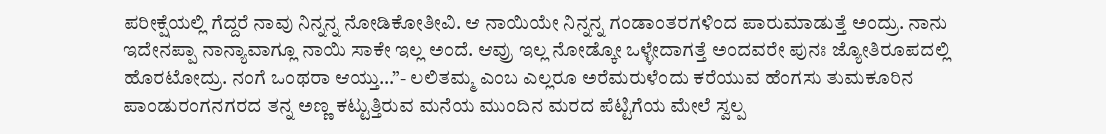ಪರೀಕ್ಷೆಯಲ್ಲಿ ಗೆದ್ದರೆ ನಾವು ನಿನ್ನನ್ನ ನೋಡಿಕೋತೀವಿ. ಆ ನಾಯಿಯೇ ನಿನ್ನನ್ನ ಗಂಡಾಂತರಗಳಿಂದ ಪಾರುಮಾಡುತ್ತೆ ಅಂದ್ರು. ನಾನು ಇದೇನಪ್ಪಾ ನಾನ್ಯಾವಾಗ್ಲೂ ನಾಯಿ ಸಾಕೇ ಇಲ್ಲ ಅಂದೆ. ಆವ್ರು ಇಲ್ಲ ನೋಡ್ಕೋ ಒಳ್ಳೇದಾಗತ್ತೆ ಅಂದವರೇ ಪುನಃ ಜ್ಯೋತಿರೂಪದಲ್ಲಿ ಹೊರಟೋದ್ರು. ನಂಗೆ ಒಂಥರಾ ಆಯ್ತು…”- ಲಲಿತಮ್ಮ ಎಂಬ ಎಲ್ಲರೂ ಅರೆಮರುಳೆಂದು ಕರೆಯುವ ಹೆಂಗಸು ತುಮಕೂರಿನ ಪಾಂಡುರಂಗನಗರದ ತನ್ನ ಅಣ್ಣ ಕಟ್ಟುತ್ತಿರುವ ಮನೆಯ ಮುಂದಿನ ಮರದ ಪೆಟ್ಟಿಗೆಯ ಮೇಲೆ ಸ್ವಲ್ಪ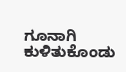ಗೂನಾಗಿ ಕುಳಿತುಕೊಂಡು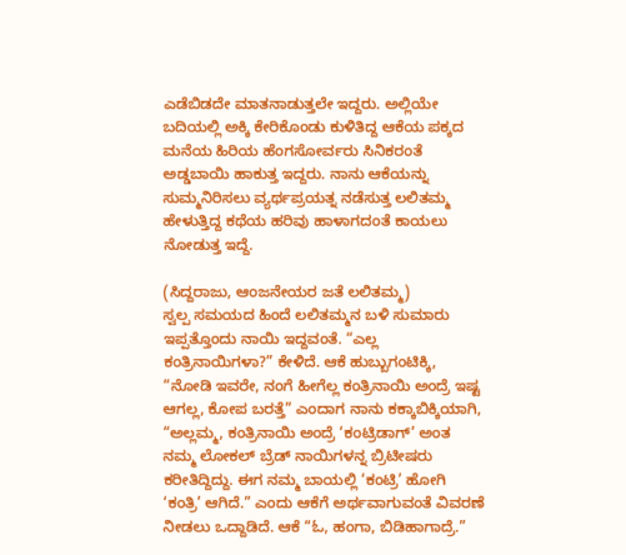ಎಡೆಬಿಡದೇ ಮಾತನಾಡುತ್ತಲೇ ಇದ್ದರು. ಅಲ್ಲಿಯೇ ಬದಿಯಲ್ಲಿ ಅಕ್ಕಿ ಕೇರಿಕೊಂಡು ಕುಳಿತಿದ್ದ ಆಕೆಯ ಪಕ್ಕದ ಮನೆಯ ಹಿರಿಯ ಹೆಂಗಸೋರ್ವರು ಸಿನಿಕರಂತೆ ಅಡ್ಡಬಾಯಿ ಹಾಕುತ್ತ ಇದ್ದರು. ನಾನು ಆಕೆಯನ್ನು ಸುಮ್ಮನಿರಿಸಲು ವ್ಯರ್ಥಪ್ರಯತ್ನ ನಡೆಸುತ್ತ ಲಲಿತಮ್ಮ ಹೇಳುತ್ತಿದ್ದ ಕಥೆಯ ಹರಿವು ಹಾಳಾಗದಂತೆ ಕಾಯಲು ನೋಡುತ್ತ ಇದ್ದೆ.

(ಸಿದ್ದರಾಜು, ಆಂಜನೇಯರ ಜತೆ ಲಲಿತಮ್ಮ)
ಸ್ವಲ್ಪ ಸಮಯದ ಹಿಂದೆ ಲಲಿತಮ್ಮನ ಬಳಿ ಸುಮಾರು ಇಪ್ಪತ್ತೊಂದು ನಾಯಿ ಇದ್ದವಂತೆ. “ಎಲ್ಲ ಕಂತ್ರಿನಾಯಿಗಳಾ?” ಕೇಳಿದೆ. ಆಕೆ ಹುಬ್ಬುಗಂಟಿಕ್ಕಿ, “ನೋಡಿ ಇವರೇ, ನಂಗೆ ಹೀಗೆಲ್ಲ ಕಂತ್ರಿನಾಯಿ ಅಂದ್ರೆ ಇಷ್ಟ ಆಗಲ್ಲ, ಕೋಪ ಬರತ್ತೆ” ಎಂದಾಗ ನಾನು ಕಕ್ಕಾಬಿಕ್ಕಿಯಾಗಿ, “ಅಲ್ಲಮ್ಮ, ಕಂತ್ರಿನಾಯಿ ಅಂದ್ರೆ ‘ಕಂಟ್ರಿಡಾಗ್’ ಅಂತ ನಮ್ಮ ಲೋಕಲ್ ಬ್ರೆಡ್ ನಾಯಿಗಳನ್ನ ಬ್ರಿಟೀಷರು ಕರೀತಿದ್ದಿದ್ದು. ಈಗ ನಮ್ಮ ಬಾಯಲ್ಲಿ ‘ಕಂಟ್ರಿ’ ಹೋಗಿ ‘ಕಂತ್ರಿ’ ಆಗಿದೆ.” ಎಂದು ಆಕೆಗೆ ಅರ್ಥವಾಗುವಂತೆ ವಿವರಣೆ ನೀಡಲು ಒದ್ದಾಡಿದೆ. ಆಕೆ “ಓ, ಹಂಗಾ, ಬಿಡಿಹಾಗಾದ್ರೆ.”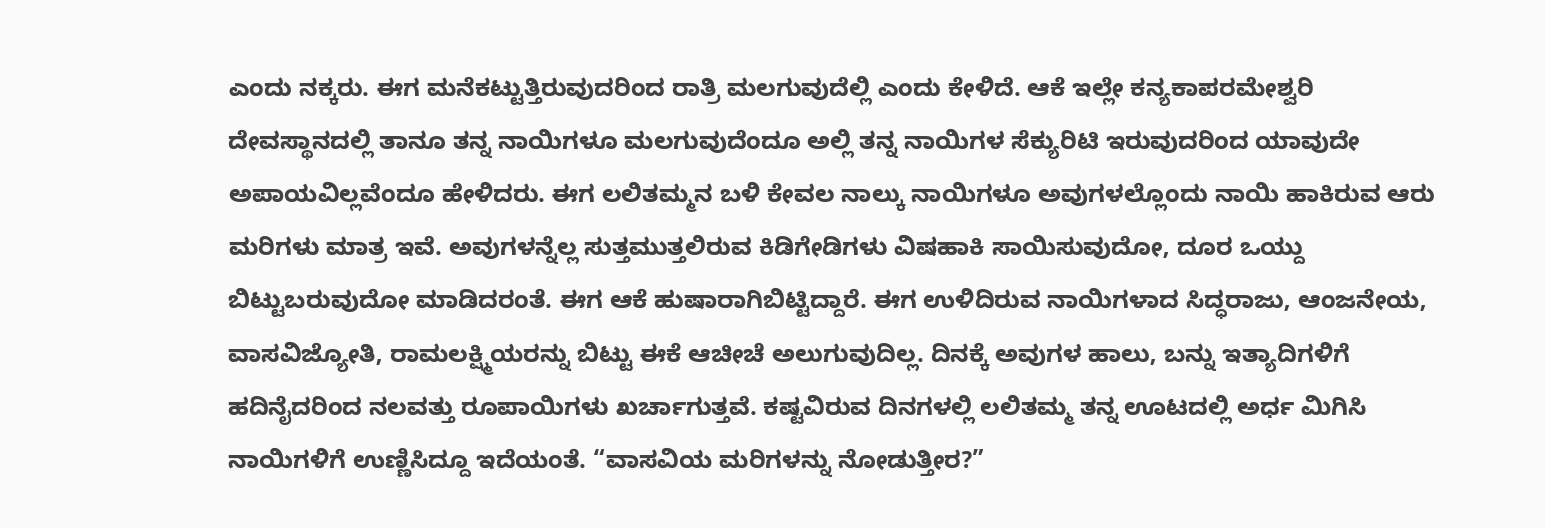ಎಂದು ನಕ್ಕರು. ಈಗ ಮನೆಕಟ್ಟುತ್ತಿರುವುದರಿಂದ ರಾತ್ರಿ ಮಲಗುವುದೆಲ್ಲಿ ಎಂದು ಕೇಳಿದೆ. ಆಕೆ ಇಲ್ಲೇ ಕನ್ಯಕಾಪರಮೇಶ್ವರಿ ದೇವಸ್ಥಾನದಲ್ಲಿ ತಾನೂ ತನ್ನ ನಾಯಿಗಳೂ ಮಲಗುವುದೆಂದೂ ಅಲ್ಲಿ ತನ್ನ ನಾಯಿಗಳ ಸೆಕ್ಯುರಿಟಿ ಇರುವುದರಿಂದ ಯಾವುದೇ ಅಪಾಯವಿಲ್ಲವೆಂದೂ ಹೇಳಿದರು. ಈಗ ಲಲಿತಮ್ಮನ ಬಳಿ ಕೇವಲ ನಾಲ್ಕು ನಾಯಿಗಳೂ ಅವುಗಳಲ್ಲೊಂದು ನಾಯಿ ಹಾಕಿರುವ ಆರು ಮರಿಗಳು ಮಾತ್ರ ಇವೆ. ಅವುಗಳನ್ನೆಲ್ಲ ಸುತ್ತಮುತ್ತಲಿರುವ ಕಿಡಿಗೇಡಿಗಳು ವಿಷಹಾಕಿ ಸಾಯಿಸುವುದೋ, ದೂರ ಒಯ್ದು ಬಿಟ್ಟುಬರುವುದೋ ಮಾಡಿದರಂತೆ. ಈಗ ಆಕೆ ಹುಷಾರಾಗಿಬಿಟ್ಟಿದ್ದಾರೆ. ಈಗ ಉಳಿದಿರುವ ನಾಯಿಗಳಾದ ಸಿದ್ಧರಾಜು, ಆಂಜನೇಯ, ವಾಸವಿಜ್ಯೋತಿ, ರಾಮಲಕ್ಷ್ಮಿಯರನ್ನು ಬಿಟ್ಟು ಈಕೆ ಆಚೀಚೆ ಅಲುಗುವುದಿಲ್ಲ. ದಿನಕ್ಕೆ ಅವುಗಳ ಹಾಲು, ಬನ್ನು ಇತ್ಯಾದಿಗಳಿಗೆ ಹದಿನೈದರಿಂದ ನಲವತ್ತು ರೂಪಾಯಿಗಳು ಖರ್ಚಾಗುತ್ತವೆ. ಕಷ್ಟವಿರುವ ದಿನಗಳಲ್ಲಿ ಲಲಿತಮ್ಮ ತನ್ನ ಊಟದಲ್ಲಿ ಅರ್ಧ ಮಿಗಿಸಿ ನಾಯಿಗಳಿಗೆ ಉಣ್ಣಿಸಿದ್ದೂ ಇದೆಯಂತೆ. “ವಾಸವಿಯ ಮರಿಗಳನ್ನು ನೋಡುತ್ತೀರ?”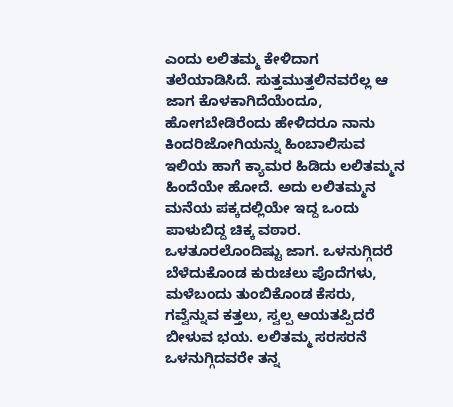ಎಂದು ಲಲಿತಮ್ಮ ಕೇಳಿದಾಗ ತಲೆಯಾಡಿಸಿದೆ. ಸುತ್ತಮುತ್ತಲಿನವರೆಲ್ಲ ಆ ಜಾಗ ಕೊಳಕಾಗಿದೆಯೆಂದೂ, ಹೋಗಬೇಡಿರೆಂದು ಹೇಳಿದರೂ ನಾನು ಕಿಂದರಿಜೋಗಿಯನ್ನು ಹಿಂಬಾಲಿಸುವ ಇಲಿಯ ಹಾಗೆ ಕ್ಯಾಮರ ಹಿಡಿದು ಲಲಿತಮ್ಮನ ಹಿಂದೆಯೇ ಹೋದೆ. ಅದು ಲಲಿತಮ್ಮನ ಮನೆಯ ಪಕ್ಕದಲ್ಲಿಯೇ ಇದ್ದ ಒಂದು ಪಾಳುಬಿದ್ದ ಚಿಕ್ಕ ವಠಾರ. ಒಳತೂರಲೊಂದಿಷ್ಟು ಜಾಗ. ಒಳನುಗ್ಗಿದರೆ ಬೆಳೆದುಕೊಂಡ ಕುರುಚಲು ಪೊದೆಗಳು, ಮಳೆಬಂದು ತುಂಬಿಕೊಂಡ ಕೆಸರು, ಗವ್ವೆನ್ನುವ ಕತ್ತಲು, ಸ್ವಲ್ಪ ಆಯತಪ್ಪಿದರೆ ಬೀಳುವ ಭಯ. ಲಲಿತಮ್ಮ ಸರಸರನೆ ಒಳನುಗ್ಗಿದವರೇ ತನ್ನ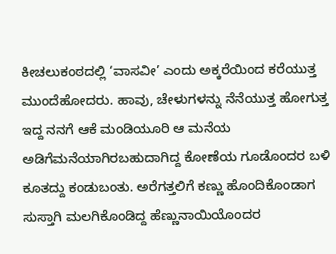ಕೀಚಲುಕಂಠದಲ್ಲಿ ‘ವಾಸವೀ’ ಎಂದು ಅಕ್ಕರೆಯಿಂದ ಕರೆಯುತ್ತ ಮುಂದೆಹೋದರು. ಹಾವು, ಚೇಳುಗಳನ್ನು ನೆನೆಯುತ್ತ ಹೋಗುತ್ತ ಇದ್ದ ನನಗೆ ಆಕೆ ಮಂಡಿಯೂರಿ ಆ ಮನೆಯ ಅಡಿಗೆಮನೆಯಾಗಿರಬಹುದಾಗಿದ್ದ ಕೋಣೆಯ ಗೂಡೊಂದರ ಬಳಿ ಕೂತದ್ದು ಕಂಡುಬಂತು. ಅರೆಗತ್ತಲಿಗೆ ಕಣ್ಣು ಹೊಂದಿಕೊಂಡಾಗ ಸುಸ್ತಾಗಿ ಮಲಗಿಕೊಂಡಿದ್ದ ಹೆಣ್ಣುನಾಯಿಯೊಂದರ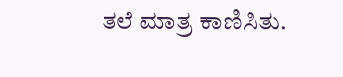ತಲೆ ಮಾತ್ರ ಕಾಣಿಸಿತು.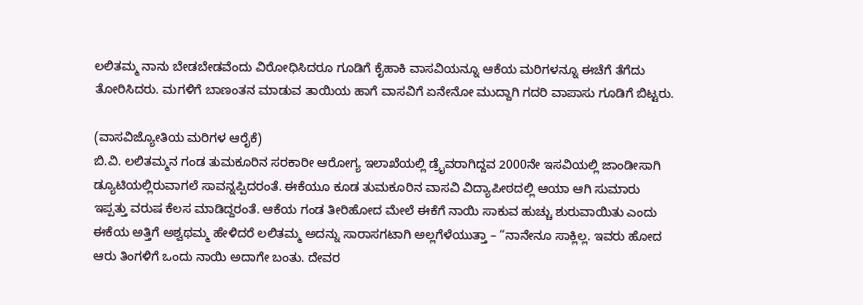ಲಲಿತಮ್ಮ ನಾನು ಬೇಡಬೇಡವೆಂದು ವಿರೋಧಿಸಿದರೂ ಗೂಡಿಗೆ ಕೈಹಾಕಿ ವಾಸವಿಯನ್ನೂ ಆಕೆಯ ಮರಿಗಳನ್ನೂ ಈಚೆಗೆ ತೆಗೆದು ತೋರಿಸಿದರು. ಮಗಳಿಗೆ ಬಾಣಂತನ ಮಾಡುವ ತಾಯಿಯ ಹಾಗೆ ವಾಸವಿಗೆ ಏನೇನೋ ಮುದ್ದಾಗಿ ಗದರಿ ವಾಪಾಸು ಗೂಡಿಗೆ ಬಿಟ್ಟರು.

(ವಾಸವಿಜ್ಯೋತಿಯ ಮರಿಗಳ ಆರೈಕೆ)
ಬಿ.ವಿ. ಲಲಿತಮ್ಮನ ಗಂಡ ತುಮಕೂರಿನ ಸರಕಾರೀ ಆರೋಗ್ಯ ಇಲಾಖೆಯಲ್ಲಿ ಡ್ರೈವರಾಗಿದ್ದವ 2000ನೇ ಇಸವಿಯಲ್ಲಿ ಜಾಂಡೀಸಾಗಿ ಡ್ಯೂಟಿಯಲ್ಲಿರುವಾಗಲೆ ಸಾವನ್ನಪ್ಪಿದರಂತೆ. ಈಕೆಯೂ ಕೂಡ ತುಮಕೂರಿನ ವಾಸವಿ ವಿದ್ಯಾಪೀಠದಲ್ಲಿ ಆಯಾ ಆಗಿ ಸುಮಾರು ಇಪ್ಪತ್ತು ವರುಷ ಕೆಲಸ ಮಾಡಿದ್ದರಂತೆ. ಆಕೆಯ ಗಂಡ ತೀರಿಹೋದ ಮೇಲೆ ಈಕೆಗೆ ನಾಯಿ ಸಾಕುವ ಹುಚ್ಚು ಶುರುವಾಯಿತು ಎಂದು ಈಕೆಯ ಅತ್ತಿಗೆ ಅಶ್ವಥಮ್ಮ ಹೇಳಿದರೆ ಲಲಿತಮ್ಮ ಅದನ್ನು ಸಾರಾಸಗಟಾಗಿ ಅಲ್ಲಗೆಳೆಯುತ್ತಾ – “ನಾನೇನೂ ಸಾಕ್ಲಿಲ್ಲ. ಇವರು ಹೋದ ಆರು ತಿಂಗಳಿಗೆ ಒಂದು ನಾಯಿ ಅದಾಗೇ ಬಂತು. ದೇವರ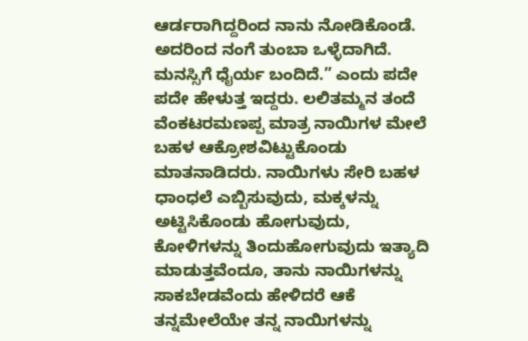ಆರ್ಡರಾಗಿದ್ದರಿಂದ ನಾನು ನೋಡಿಕೊಂಡೆ. ಅದರಿಂದ ನಂಗೆ ತುಂಬಾ ಒಳ್ಳೆದಾಗಿದೆ. ಮನಸ್ಸಿಗೆ ಧೈರ್ಯ ಬಂದಿದೆ.” ಎಂದು ಪದೇ ಪದೇ ಹೇಳುತ್ತ ಇದ್ದರು. ಲಲಿತಮ್ಮನ ತಂದೆ ವೆಂಕಟರಮಣಪ್ಪ ಮಾತ್ರ ನಾಯಿಗಳ ಮೇಲೆ ಬಹಳ ಆಕ್ರೋಶವಿಟ್ಟುಕೊಂಡು ಮಾತನಾಡಿದರು. ನಾಯಿಗಳು ಸೇರಿ ಬಹಳ ಧಾಂಧಲೆ ಎಬ್ಬಿಸುವುದು, ಮಕ್ಕಳನ್ನು ಅಟ್ಟಿಸಿಕೊಂಡು ಹೋಗುವುದು, ಕೋಳಿಗಳನ್ನು ತಿಂದುಹೋಗುವುದು ಇತ್ಯಾದಿ ಮಾಡುತ್ತವೆಂದೂ, ತಾನು ನಾಯಿಗಳನ್ನು ಸಾಕಬೇಡವೆಂದು ಹೇಳಿದರೆ ಆಕೆ ತನ್ನಮೇಲೆಯೇ ತನ್ನ ನಾಯಿಗಳನ್ನು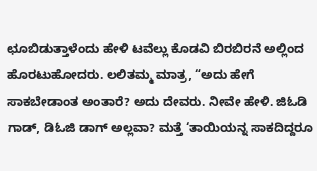ಛೂಬಿಡುತ್ತಾಳೆಂದು ಹೇಳಿ ಟವೆಲ್ಲು ಕೊಡವಿ ಬಿರಬಿರನೆ ಅಲ್ಲಿಂದ ಹೊರಟುಹೋದರು. ಲಲಿತಮ್ಮ ಮಾತ್ರ, “ಅದು ಹೇಗೆ ಸಾಕಬೇಡಾಂತ ಅಂತಾರೆ? ಅದು ದೇವರು. ನೀವೇ ಹೇಳಿ. ಜಿಓಡಿ ಗಾಡ್, ಡಿಓಜಿ ಡಾಗ್ ಅಲ್ಲವಾ? ಮತ್ತೆ ‘ತಾಯಿಯನ್ನ ಸಾಕದಿದ್ದರೂ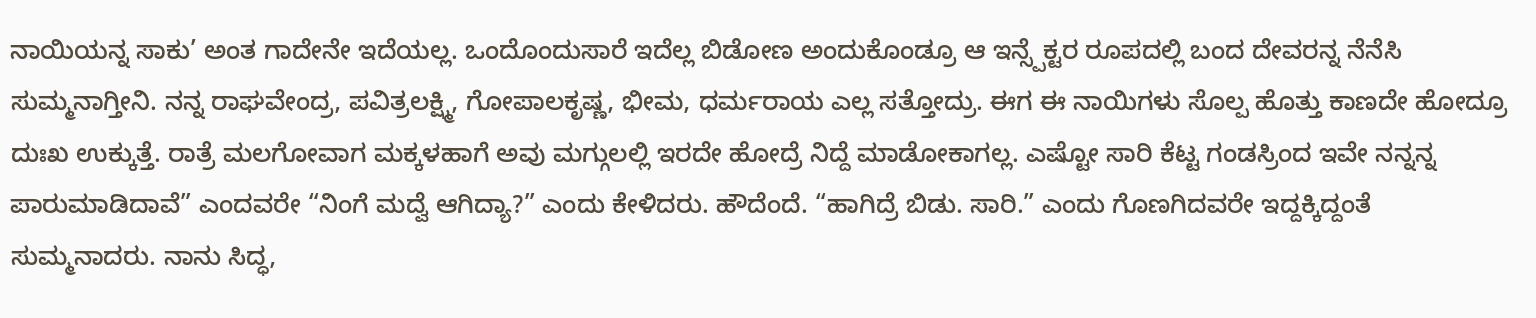ನಾಯಿಯನ್ನ ಸಾಕು’ ಅಂತ ಗಾದೇನೇ ಇದೆಯಲ್ಲ. ಒಂದೊಂದುಸಾರೆ ಇದೆಲ್ಲ ಬಿಡೋಣ ಅಂದುಕೊಂಡ್ರೂ ಆ ಇನ್ಸ್ಪೆಕ್ಟರ ರೂಪದಲ್ಲಿ ಬಂದ ದೇವರನ್ನ ನೆನೆಸಿ ಸುಮ್ಮನಾಗ್ತೀನಿ. ನನ್ನ ರಾಘವೇಂದ್ರ, ಪವಿತ್ರಲಕ್ಷ್ಮಿ, ಗೋಪಾಲಕೃಷ್ಣ, ಭೀಮ, ಧರ್ಮರಾಯ ಎಲ್ಲ ಸತ್ತೋದ್ರು. ಈಗ ಈ ನಾಯಿಗಳು ಸೊಲ್ಪ ಹೊತ್ತು ಕಾಣದೇ ಹೋದ್ರೂ ದುಃಖ ಉಕ್ಕುತ್ತೆ. ರಾತ್ರೆ ಮಲಗೋವಾಗ ಮಕ್ಕಳಹಾಗೆ ಅವು ಮಗ್ಗುಲಲ್ಲಿ ಇರದೇ ಹೋದ್ರೆ ನಿದ್ದೆ ಮಾಡೋಕಾಗಲ್ಲ. ಎಷ್ಟೋ ಸಾರಿ ಕೆಟ್ಟ ಗಂಡಸ್ರಿಂದ ಇವೇ ನನ್ನನ್ನ ಪಾರುಮಾಡಿದಾವೆ” ಎಂದವರೇ “ನಿಂಗೆ ಮದ್ವೆ ಆಗಿದ್ಯಾ?” ಎಂದು ಕೇಳಿದರು. ಹೌದೆಂದೆ. “ಹಾಗಿದ್ರೆ ಬಿಡು. ಸಾರಿ.” ಎಂದು ಗೊಣಗಿದವರೇ ಇದ್ದಕ್ಕಿದ್ದಂತೆ ಸುಮ್ಮನಾದರು. ನಾನು ಸಿದ್ಧ,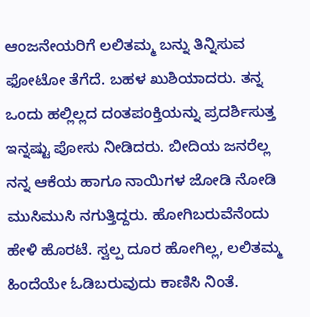ಆಂಜನೇಯರಿಗೆ ಲಲಿತಮ್ಮ ಬನ್ನು ತಿನ್ನಿಸುವ ಫೋಟೋ ತೆಗೆದೆ. ಬಹಳ ಖುಶಿಯಾದರು. ತನ್ನ ಒಂದು ಹಲ್ಲಿಲ್ಲದ ದಂತಪಂಕ್ತಿಯನ್ನು ಪ್ರದರ್ಶಿಸುತ್ತ ಇನ್ನಷ್ಟು ಪೋಸು ನೀಡಿದರು. ಬೀದಿಯ ಜನರೆಲ್ಲ ನನ್ನ ಆಕೆಯ ಹಾಗೂ ನಾಯಿಗಳ ಜೋಡಿ ನೋಡಿ ಮುಸಿಮುಸಿ ನಗುತ್ತಿದ್ದರು. ಹೋಗಿಬರುವೆನೆಂದು ಹೇಳಿ ಹೊರಟೆ. ಸ್ವಲ್ಪ ದೂರ ಹೋಗಿಲ್ಲ, ಲಲಿತಮ್ಮ ಹಿಂದೆಯೇ ಓಡಿಬರುವುದು ಕಾಣಿಸಿ ನಿಂತೆ.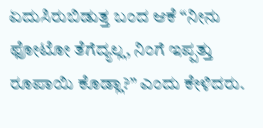ಏದುಸಿರುಬಿಡುತ್ತ ಬಂದ ಆಕೆ “ನೀನು ಫೋಟೋ ತೆಗೆದ್ಯಲ್ಲ, ನಿಂಗೆ ಇಪ್ಪತ್ತು ರೂಪಾಯಿ ಕೊಡ್ಲಾ?” ಎಂದು ಕೇಳಿದರು.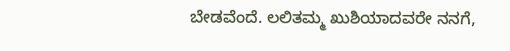ಬೇಡವೆಂದೆ. ಲಲಿತಮ್ಮ ಖುಶಿಯಾದವರೇ ನನಗೆ,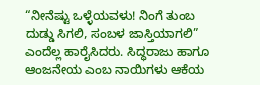“ನೀನೆಷ್ಟು ಒಳ್ಳೆಯವಳು! ನಿಂಗೆ ತುಂಬ ದುಡ್ಡು ಸಿಗಲಿ, ಸಂಬಳ ಜಾಸ್ತಿಯಾಗಲಿ” ಎಂದೆಲ್ಲ ಹಾರೈಸಿದರು. ಸಿದ್ಧರಾಜು ಹಾಗೂ ಆಂಜನೇಯ ಎಂಬ ನಾಯಿಗಳು ಆಕೆಯ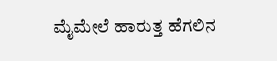ಮೈಮೇಲೆ ಹಾರುತ್ತ ಹೆಗಲಿನ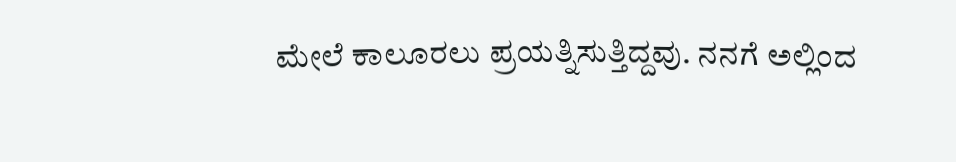ಮೇಲೆ ಕಾಲೂರಲು ಪ್ರಯತ್ನಿಸುತ್ತಿದ್ದವು. ನನಗೆ ಅಲ್ಲಿಂದ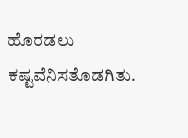ಹೊರಡಲು ಕಷ್ಟವೆನಿಸತೊಡಗಿತು.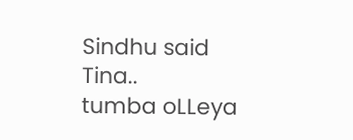Sindhu said
Tina..
tumba oLLeya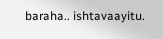baraha.. ishtavaayitu.